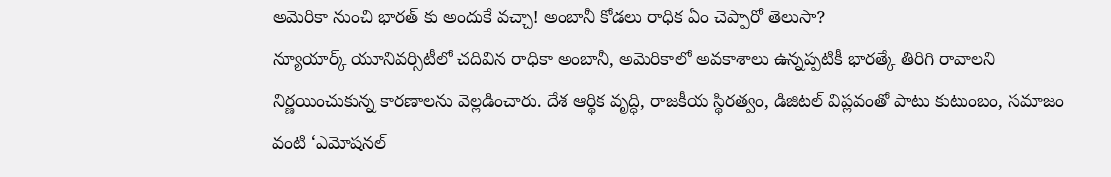అమెరికా నుంచి భారత్ కు అందుకే వచ్చా! అంబానీ కోడలు రాధిక ఏం చెప్పారో తెలుసా?
న్యూయార్క్ యూనివర్సిటీలో చదివిన రాధికా అంబానీ, అమెరికాలో అవకాశాలు ఉన్నప్పటికీ భారత్కే తిరిగి రావాలని నిర్ణయించుకున్న కారణాలను వెల్లడించారు. దేశ ఆర్థిక వృద్ధి, రాజకీయ స్థిరత్వం, డిజిటల్ విప్లవంతో పాటు కుటుంబం, సమాజం వంటి ‘ఎమోషనల్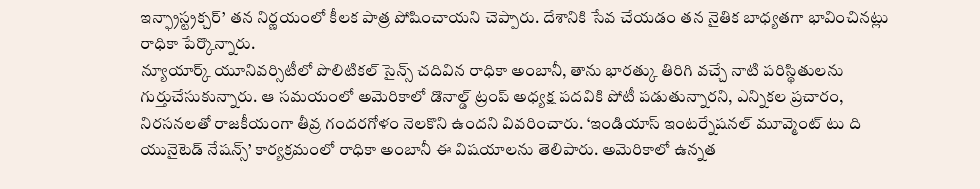ఇన్ఫ్రాస్ట్రక్చర్’ తన నిర్ణయంలో కీలక పాత్ర పోషించాయని చెప్పారు. దేశానికి సేవ చేయడం తన నైతిక బాధ్యతగా భావించినట్లు రాధికా పేర్కొన్నారు.
న్యూయార్క్ యూనివర్సిటీలో పొలిటికల్ సైన్స్ చదివిన రాధికా అంబానీ, తాను భారత్కు తిరిగి వచ్చే నాటి పరిస్థితులను గుర్తుచేసుకున్నారు. ఆ సమయంలో అమెరికాలో డొనాల్డ్ ట్రంప్ అధ్యక్ష పదవికి పోటీ పడుతున్నారని, ఎన్నికల ప్రచారం, నిరసనలతో రాజకీయంగా తీవ్ర గందరగోళం నెలకొని ఉందని వివరించారు. ‘ఇండియాస్ ఇంటర్నేషనల్ మూవ్మెంట్ టు ది యునైటెడ్ నేషన్స్’ కార్యక్రమంలో రాధికా అంబానీ ఈ విషయాలను తెలిపారు. అమెరికాలో ఉన్నత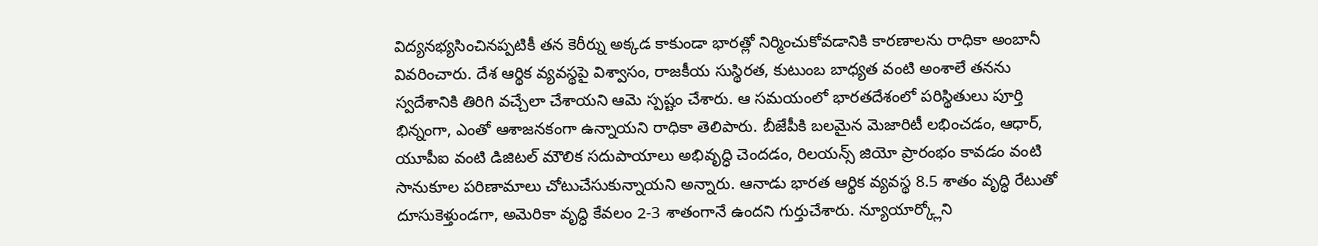విద్యనభ్యసించినప్పటికీ తన కెరీర్ను అక్కడ కాకుండా భారత్లో నిర్మించుకోవడానికి కారణాలను రాధికా అంబానీ వివరించారు. దేశ ఆర్థిక వ్యవస్థపై విశ్వాసం, రాజకీయ సుస్థిరత, కుటుంబ బాధ్యత వంటి అంశాలే తనను స్వదేశానికి తిరిగి వచ్చేలా చేశాయని ఆమె స్పష్టం చేశారు. ఆ సమయంలో భారతదేశంలో పరిస్థితులు పూర్తి భిన్నంగా, ఎంతో ఆశాజనకంగా ఉన్నాయని రాధికా తెలిపారు. బీజేపీకి బలమైన మెజారిటీ లభించడం, ఆధార్, యూపీఐ వంటి డిజిటల్ మౌలిక సదుపాయాలు అభివృద్ధి చెందడం, రిలయన్స్ జియో ప్రారంభం కావడం వంటి సానుకూల పరిణామాలు చోటుచేసుకున్నాయని అన్నారు. ఆనాడు భారత ఆర్థిక వ్యవస్థ 8.5 శాతం వృద్ధి రేటుతో దూసుకెళ్తుండగా, అమెరికా వృద్ధి కేవలం 2-3 శాతంగానే ఉందని గుర్తుచేశారు. న్యూయార్క్లోని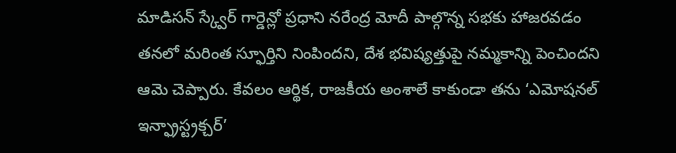మాడిసన్ స్క్వేర్ గార్డెన్లో ప్రధాని నరేంద్ర మోదీ పాల్గొన్న సభకు హాజరవడం తనలో మరింత స్ఫూర్తిని నింపిందని, దేశ భవిష్యత్తుపై నమ్మకాన్ని పెంచిందని ఆమె చెప్పారు. కేవలం ఆర్థిక, రాజకీయ అంశాలే కాకుండా తను ‘ఎమోషనల్ ఇన్ఫ్రాస్ట్రక్చర్’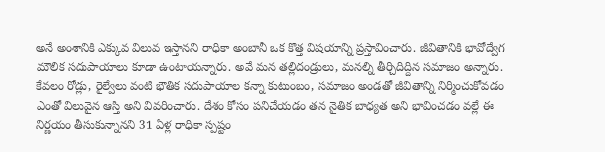అనే అంశానికి ఎక్కువ విలువ ఇస్తానని రాధికా అంబానీ ఒక కొత్త విషయాన్ని ప్రస్తావించారు. జీవితానికి భావోద్వేగ మౌలిక సదుపాయాలు కూడా ఉంటాయన్నారు. అవే మన తల్లిదండ్రులు, మనల్ని తీర్చిదిద్దిన సమాజం అన్నారు. కేవలం రోడ్లు, రైల్వేలు వంటి భౌతిక సదుపాయాల కన్నా కుటుంబం, సమాజం అండతో జీవితాన్ని నిర్మించుకోవడం ఎంతో విలువైన ఆస్తి అని వివరించారు. దేశం కోసం పనిచేయడం తన నైతిక బాధ్యత అని భావించడం వల్లే ఈ నిర్ణయం తీసుకున్నానని 31 ఏళ్ల రాధికా స్పష్టం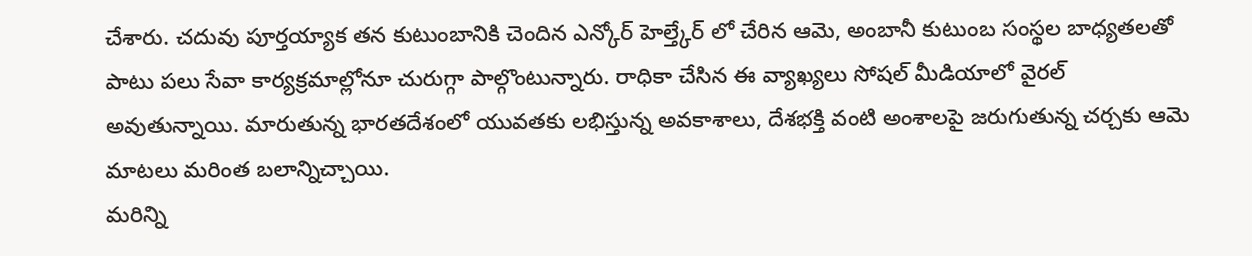చేశారు. చదువు పూర్తయ్యాక తన కుటుంబానికి చెందిన ఎన్కోర్ హెల్త్కేర్ లో చేరిన ఆమె, అంబానీ కుటుంబ సంస్థల బాధ్యతలతో పాటు పలు సేవా కార్యక్రమాల్లోనూ చురుగ్గా పాల్గొంటున్నారు. రాధికా చేసిన ఈ వ్యాఖ్యలు సోషల్ మీడియాలో వైరల్ అవుతున్నాయి. మారుతున్న భారతదేశంలో యువతకు లభిస్తున్న అవకాశాలు, దేశభక్తి వంటి అంశాలపై జరుగుతున్న చర్చకు ఆమె మాటలు మరింత బలాన్నిచ్చాయి.
మరిన్ని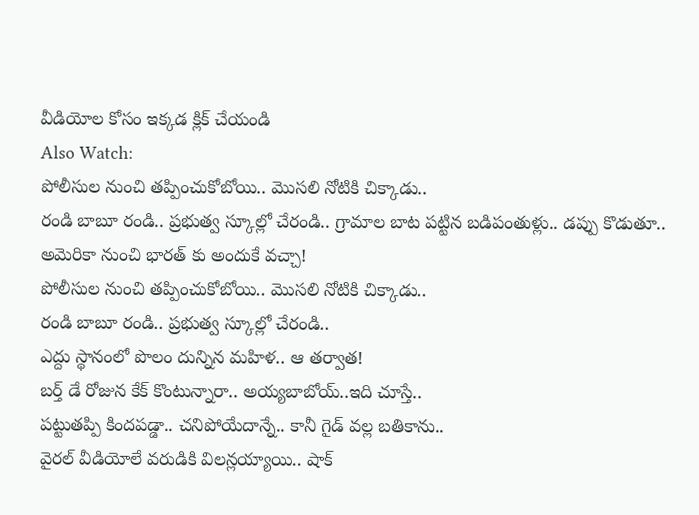వీడియోల కోసం ఇక్కడ క్లిక్ చేయండి
Also Watch:
పోలీసుల నుంచి తప్పించుకోబోయి.. మొసలి నోటికి చిక్కాడు..
రండి బాబూ రండి.. ప్రభుత్వ స్కూల్లో చేరండి.. గ్రామాల బాట పట్టిన బడిపంతుళ్లు.. డప్పు కొడుతూ..
అమెరికా నుంచి భారత్ కు అందుకే వచ్చా!
పోలీసుల నుంచి తప్పించుకోబోయి.. మొసలి నోటికి చిక్కాడు..
రండి బాబూ రండి.. ప్రభుత్వ స్కూల్లో చేరండి..
ఎద్దు స్థానంలో పొలం దున్నిన మహిళ.. ఆ తర్వాత!
బర్త్ డే రోజున కేక్ కొంటున్నారా.. అయ్యబాబోయ్..ఇది చూస్తే..
పట్టుతప్పి కిందపడ్డా.. చనిపోయేదాన్నే.. కానీ గైడ్ వల్ల బతికాను..
వైరల్ వీడియోలే వరుడికి విలన్లయ్యాయి.. షాక్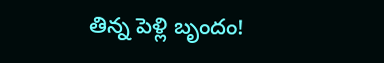తిన్న పెళ్లి బృందం!